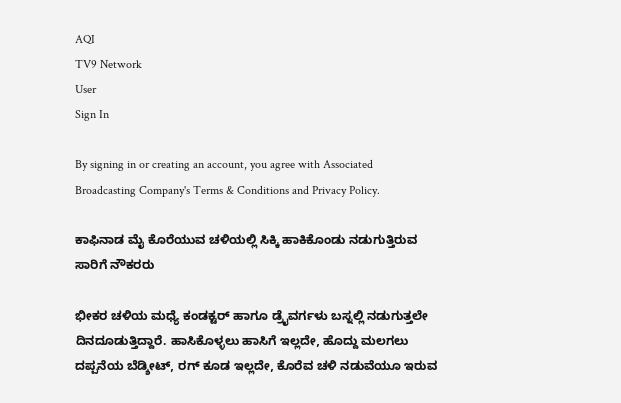AQI
TV9 Network
User
Sign In

By signing in or creating an account, you agree with Associated Broadcasting Company's Terms & Conditions and Privacy Policy.

ಕಾಫಿನಾಡ ಮೈ ಕೊರೆಯುವ ಚಳಿಯಲ್ಲಿ ಸಿಕ್ಕಿ ಹಾಕಿಕೊಂಡು ನಡುಗುತ್ತಿರುವ ಸಾರಿಗೆ ನೌಕರರು

ಭೀಕರ ಚಳಿಯ ಮಧ್ಯೆ ಕಂಡಕ್ಟರ್ ಹಾಗೂ ಡ್ರೈವರ್ಗಳು ಬಸ್ನಲ್ಲಿ ನಡುಗುತ್ತಲೇ ದಿನದೂಡುತ್ತಿದ್ದಾರೆ. ಹಾಸಿಕೊಳ್ಳಲು ಹಾಸಿಗೆ ಇಲ್ಲದೇ, ಹೊದ್ದು ಮಲಗಲು ದಪ್ಪನೆಯ ಬೆಡ್ಶೀಟ್, ರಗ್ ಕೂಡ ಇಲ್ಲದೇ, ಕೊರೆವ ಚಳಿ ನಡುವೆಯೂ ಇರುವ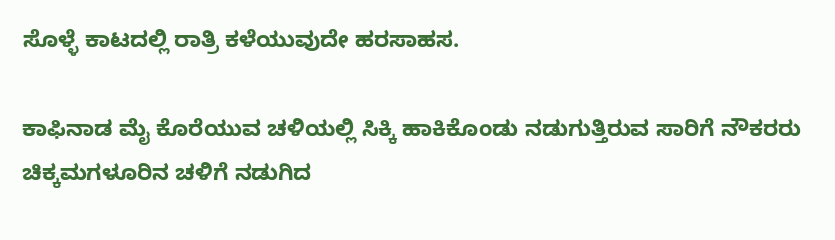ಸೊಳ್ಳೆ ಕಾಟದಲ್ಲಿ ರಾತ್ರಿ ಕಳೆಯುವುದೇ ಹರಸಾಹಸ.

ಕಾಫಿನಾಡ ಮೈ ಕೊರೆಯುವ ಚಳಿಯಲ್ಲಿ ಸಿಕ್ಕಿ ಹಾಕಿಕೊಂಡು ನಡುಗುತ್ತಿರುವ ಸಾರಿಗೆ ನೌಕರರು
ಚಿಕ್ಕಮಗಳೂರಿನ ಚಳಿಗೆ ನಡುಗಿದ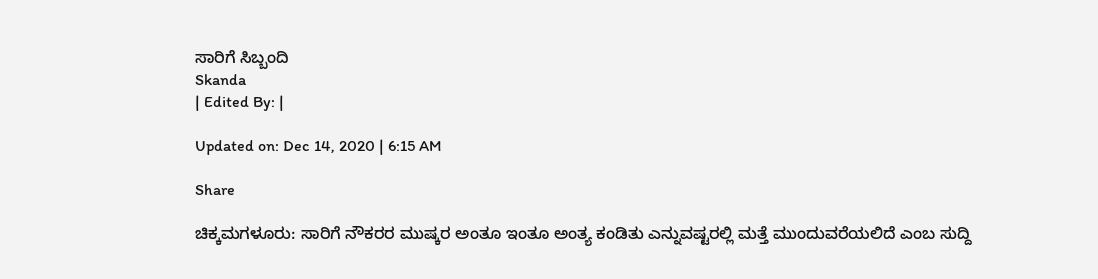ಸಾರಿಗೆ ಸಿಬ್ಬಂದಿ
Skanda
| Edited By: |

Updated on: Dec 14, 2020 | 6:15 AM

Share

ಚಿಕ್ಕಮಗಳೂರು: ಸಾರಿಗೆ ನೌಕರರ ಮುಷ್ಕರ ಅಂತೂ ಇಂತೂ ಅಂತ್ಯ ಕಂಡಿತು ಎನ್ನುವಷ್ಟರಲ್ಲಿ ಮತ್ತೆ ಮುಂದುವರೆಯಲಿದೆ ಎಂಬ ಸುದ್ದಿ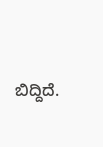ಬಿದ್ದಿದೆ.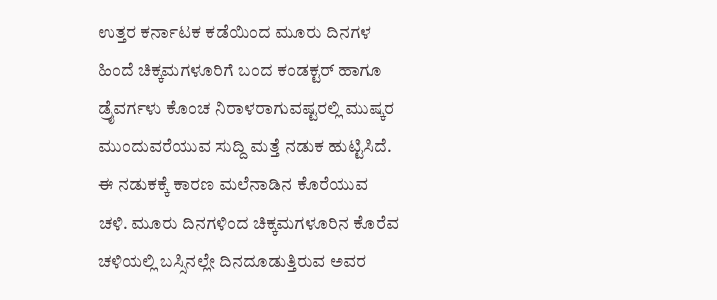ಉತ್ತರ ಕರ್ನಾಟಕ ಕಡೆಯಿಂದ ಮೂರು ದಿನಗಳ ಹಿಂದೆ ಚಿಕ್ಕಮಗಳೂರಿಗೆ ಬಂದ ಕಂಡಕ್ಟರ್ ಹಾಗೂ ಡ್ರೈವರ್ಗಳು ಕೊಂಚ ನಿರಾಳರಾಗುವಷ್ಟರಲ್ಲಿ ಮುಷ್ಕರ ಮುಂದುವರೆಯುವ ಸುದ್ದಿ ಮತ್ತೆ ನಡುಕ ಹುಟ್ಟಿಸಿದೆ. ಈ ನಡುಕಕ್ಕೆ ಕಾರಣ ಮಲೆನಾಡಿನ ಕೊರೆಯುವ ಚಳಿ. ಮೂರು ದಿನಗಳಿಂದ ಚಿಕ್ಕಮಗಳೂರಿನ ಕೊರೆವ ಚಳಿಯಲ್ಲಿ ಬಸ್ಸಿನಲ್ಲೇ ದಿನದೂಡುತ್ತಿರುವ ಅವರ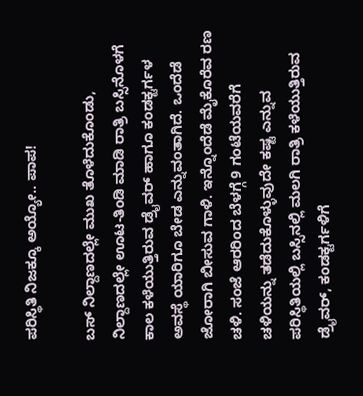ಪರಿಸ್ಥಿತಿ ನಿಜಕ್ಕೂ ಅಯ್ಯೋ.. ಪಾಪ!

ಬಸ್ ನಿಲ್ದಾಣದಲ್ಲೇ ಮುಖ ತೊಳೆದುಕೊಂಡು, ನಿಲ್ದಾಣದಲ್ಲೇ ಊಟ-ತಿಂಡಿ ಮಾಡಿ ರಾತ್ರಿ ಬಸ್ಸಿನೊಳಗೆ ಕಾಲ ಕಳೆಯುತ್ತಿರುವ ಡ್ರೈವರ್ ಹಾಗೂ ಕಂಡಕ್ಟರ್ಗಳ ಅವಸ್ಥೆ ಯಾರಿಗೂ ಬೇಡ ಎನ್ನುವಂತಾಗಿದೆ. ಒಂದೆಡೆ ಜೋರಾಗಿ ಬೀಸುವ ಗಾಳಿ. ಇನ್ನೊಂದೆಡೆ ಮೈಕೊರೆವ ರಣ ಚಳಿ. ಸಂಜೆ ಆರರಿಂದ ಬೆಳಗ್ಗೆ 9 ಗಂಟೆಯವರೆಗೆ ಚಳಿಯನ್ನು ತಡೆದುಕೊಳ್ಳುವುದೇ ಕಷ್ಟ ಎನ್ನುವ ಪರಿಸ್ಥಿತಿಯಲ್ಲಿ ಬಸ್ಸಿನಲ್ಲಿ ಮಲಗಿ ರಾತ್ರಿ ಕಳೆಯುತ್ತಿರುವ ಡ್ರೈವರ್, ಕಂಡಕ್ಟರ್ಗಳಿಗೆ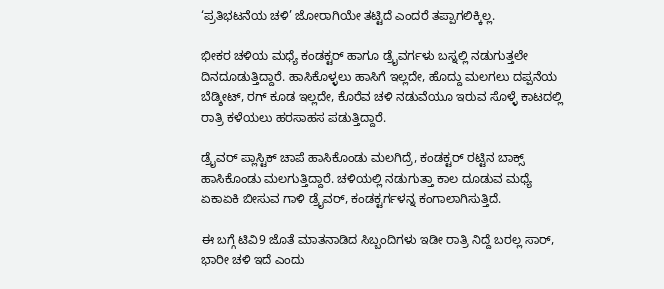‘ಪ್ರತಿಭಟನೆಯ ಚಳಿ’ ಜೋರಾಗಿಯೇ ತಟ್ಟಿದೆ ಎಂದರೆ ತಪ್ಪಾಗಲಿಕ್ಕಿಲ್ಲ.

ಭೀಕರ ಚಳಿಯ ಮಧ್ಯೆ ಕಂಡಕ್ಟರ್ ಹಾಗೂ ಡ್ರೈವರ್ಗಳು ಬಸ್ನಲ್ಲಿ ನಡುಗುತ್ತಲೇ ದಿನದೂಡುತ್ತಿದ್ದಾರೆ. ಹಾಸಿಕೊಳ್ಳಲು ಹಾಸಿಗೆ ಇಲ್ಲದೇ, ಹೊದ್ದು ಮಲಗಲು ದಪ್ಪನೆಯ ಬೆಡ್ಶೀಟ್, ರಗ್ ಕೂಡ ಇಲ್ಲದೇ, ಕೊರೆವ ಚಳಿ ನಡುವೆಯೂ ಇರುವ ಸೊಳ್ಳೆ ಕಾಟದಲ್ಲಿ ರಾತ್ರಿ ಕಳೆಯಲು ಹರಸಾಹಸ ಪಡುತ್ತಿದ್ದಾರೆ.

ಡ್ರೈವರ್ ಪ್ಲಾಸ್ಟಿಕ್ ಚಾಪೆ ಹಾಸಿಕೊಂಡು ಮಲಗಿದ್ರೆ, ಕಂಡಕ್ಟರ್ ರಟ್ಟಿನ ಬಾಕ್ಸ್ ಹಾಸಿಕೊಂಡು ಮಲಗುತ್ತಿದ್ದಾರೆ. ಚಳಿಯಲ್ಲಿ ನಡುಗುತ್ತಾ ಕಾಲ ದೂಡುವ ಮಧ್ಯೆ ಏಕಾಏಕಿ ಬೀಸುವ ಗಾಳಿ ಡ್ರೈವರ್, ಕಂಡಕ್ಟರ್ಗಳನ್ನ ಕಂಗಾಲಾಗಿಸುತ್ತಿದೆ.

ಈ ಬಗ್ಗೆ ಟಿವಿ9 ಜೊತೆ ಮಾತನಾಡಿದ ಸಿಬ್ಬಂದಿಗಳು ಇಡೀ ರಾತ್ರಿ ನಿದ್ದೆ ಬರಲ್ಲ ಸಾರ್, ಭಾರೀ ಚಳಿ ಇದೆ ಎಂದು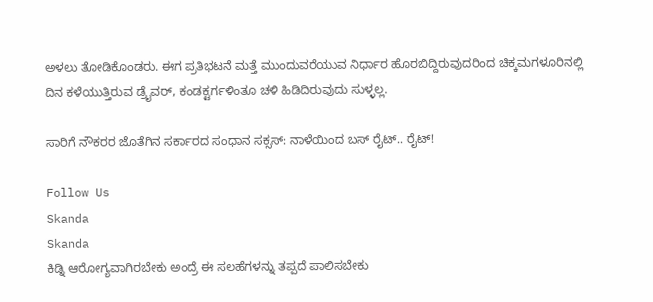ಅಳಲು ತೋಡಿಕೊಂಡರು. ಈಗ ಪ್ರತಿಭಟನೆ ಮತ್ತೆ ಮುಂದುವರೆಯುವ ನಿರ್ಧಾರ ಹೊರಬಿದ್ದಿರುವುದರಿಂದ ಚಿಕ್ಕಮಗಳೂರಿನಲ್ಲಿ ದಿನ ಕಳೆಯುತ್ತಿರುವ ಡ್ರೈವರ್, ಕಂಡಕ್ಟರ್ಗಳಿಂತೂ ಚಳಿ ಹಿಡಿದಿರುವುದು ಸುಳ್ಳಲ್ಲ.

ಸಾರಿಗೆ ನೌಕರರ ಜೊತೆಗಿನ ಸರ್ಕಾರದ ಸಂಧಾನ ಸಕ್ಸಸ್: ನಾಳೆಯಿಂದ ಬಸ್ ರೈಟ್.. ರೈಟ್!

Follow Us
Skanda
Skanda
ಕಿಡ್ನಿ ಆರೋಗ್ಯವಾಗಿರಬೇಕು ಅಂದ್ರೆ ಈ ಸಲಹೆಗಳನ್ನು ತಪ್ಪದೆ ಪಾಲಿಸಬೇಕು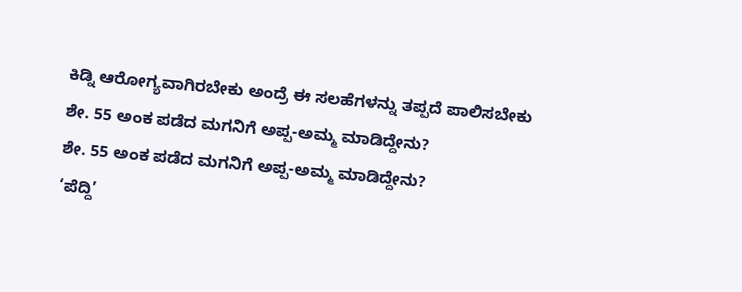ಕಿಡ್ನಿ ಆರೋಗ್ಯವಾಗಿರಬೇಕು ಅಂದ್ರೆ ಈ ಸಲಹೆಗಳನ್ನು ತಪ್ಪದೆ ಪಾಲಿಸಬೇಕು
ಶೇ. 55 ಅಂಕ ಪಡೆದ ಮಗನಿಗೆ ಅಪ್ಪ-ಅಮ್ಮ ಮಾಡಿದ್ದೇನು?
ಶೇ. 55 ಅಂಕ ಪಡೆದ ಮಗನಿಗೆ ಅಪ್ಪ-ಅಮ್ಮ ಮಾಡಿದ್ದೇನು?
‘ಪೆದ್ದಿ’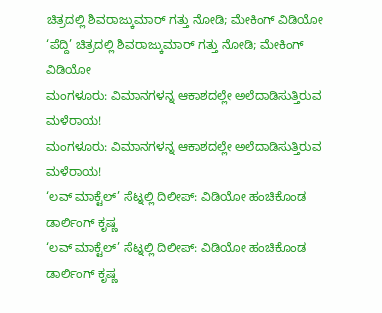ಚಿತ್ರದಲ್ಲಿ ಶಿವರಾಜ್ಕುಮಾರ್ ಗತ್ತು ನೋಡಿ; ಮೇಕಿಂಗ್ ವಿಡಿಯೋ
‘ಪೆದ್ದಿ’ ಚಿತ್ರದಲ್ಲಿ ಶಿವರಾಜ್ಕುಮಾರ್ ಗತ್ತು ನೋಡಿ; ಮೇಕಿಂಗ್ ವಿಡಿಯೋ
ಮಂಗಳೂರು: ವಿಮಾನಗಳನ್ನ ಆಕಾಶದಲ್ಲೇ ಅಲೆದಾಡಿಸುತ್ತಿರುವ ಮಳೆರಾಯ!
ಮಂಗಳೂರು: ವಿಮಾನಗಳನ್ನ ಆಕಾಶದಲ್ಲೇ ಅಲೆದಾಡಿಸುತ್ತಿರುವ ಮಳೆರಾಯ!
‘ಲವ್ ಮಾಕ್ಟೆಲ್’ ಸೆಟ್ನಲ್ಲಿ ದಿಲೀಪ್: ವಿಡಿಯೋ ಹಂಚಿಕೊಂಡ ಡಾರ್ಲಿಂಗ್ ಕೃಷ್ಣ
‘ಲವ್ ಮಾಕ್ಟೆಲ್’ ಸೆಟ್ನಲ್ಲಿ ದಿಲೀಪ್: ವಿಡಿಯೋ ಹಂಚಿಕೊಂಡ ಡಾರ್ಲಿಂಗ್ ಕೃಷ್ಣ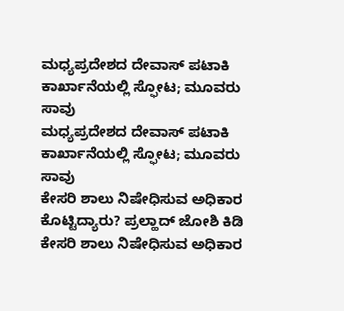ಮಧ್ಯಪ್ರದೇಶದ ದೇವಾಸ್ ಪಟಾಕಿ ಕಾರ್ಖಾನೆಯಲ್ಲಿ ಸ್ಫೋಟ; ಮೂವರು ಸಾವು
ಮಧ್ಯಪ್ರದೇಶದ ದೇವಾಸ್ ಪಟಾಕಿ ಕಾರ್ಖಾನೆಯಲ್ಲಿ ಸ್ಫೋಟ; ಮೂವರು ಸಾವು
ಕೇಸರಿ ಶಾಲು ನಿಷೇಧಿಸುವ ಅಧಿಕಾರ ಕೊಟ್ಟಿದ್ಯಾರು? ಪ್ರಲ್ಹಾದ್ ಜೋಶಿ ಕಿಡಿ
ಕೇಸರಿ ಶಾಲು ನಿಷೇಧಿಸುವ ಅಧಿಕಾರ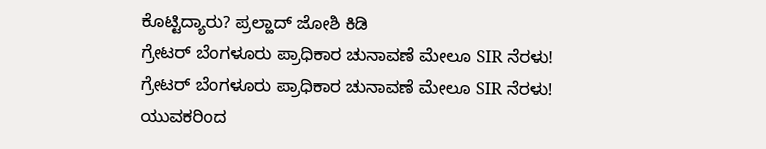ಕೊಟ್ಟಿದ್ಯಾರು? ಪ್ರಲ್ಹಾದ್ ಜೋಶಿ ಕಿಡಿ
ಗ್ರೇಟರ್ ಬೆಂಗಳೂರು ಪ್ರಾಧಿಕಾರ ಚುನಾವಣೆ ಮೇಲೂ SIR ನೆರಳು!
ಗ್ರೇಟರ್ ಬೆಂಗಳೂರು ಪ್ರಾಧಿಕಾರ ಚುನಾವಣೆ ಮೇಲೂ SIR ನೆರಳು!
ಯುವಕರಿಂದ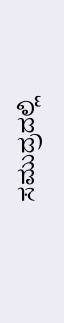ಸಮುದ್ರದಲ್ಲಿ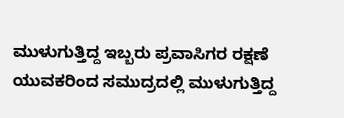ಮುಳುಗುತ್ತಿದ್ದ ಇಬ್ಬರು ಪ್ರವಾಸಿಗರ ರಕ್ಷಣೆ
ಯುವಕರಿಂದ ಸಮುದ್ರದಲ್ಲಿ ಮುಳುಗುತ್ತಿದ್ದ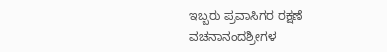ಇಬ್ಬರು ಪ್ರವಾಸಿಗರ ರಕ್ಷಣೆ
ವಚನಾನಂದಶ್ರೀಗಳ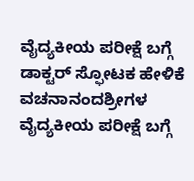ವೈದ್ಯಕೀಯ ಪರೀಕ್ಷೆ ಬಗ್ಗೆ ಡಾಕ್ಟರ್ ಸ್ಫೋಟಕ ಹೇಳಿಕೆ
ವಚನಾನಂದಶ್ರೀಗಳ ವೈದ್ಯಕೀಯ ಪರೀಕ್ಷೆ ಬಗ್ಗೆ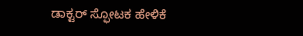ಡಾಕ್ಟರ್ ಸ್ಫೋಟಕ ಹೇಳಿಕೆ